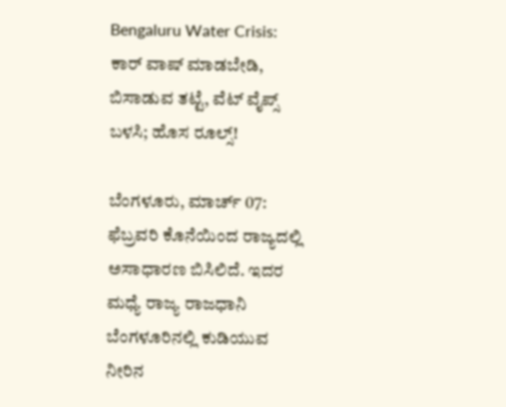Bengaluru Water Crisis: ಕಾರ್ ವಾಷ್ ಮಾಡಬೇಡಿ, ಬಿಸಾಡುವ ತಟ್ಟೆ, ವೆಟ್ ವೈಪ್ಸ್ ಬಳಸಿ; ಹೊಸ ರೂಲ್ಸ್!

ಬೆಂಗಳೂರು, ಮಾರ್ಚ್ 07: ಫೆಬ್ರವರಿ ಕೊನೆಯಿಂದ ರಾಜ್ಯದಲ್ಲಿ ಅಸಾಧಾರಣ ಬಿಸಿಲಿದೆ. ಇದರ ಮಧ್ಯೆ ರಾಜ್ಯ ರಾಜಧಾನಿ ಬೆಂಗಳೂರಿನಲ್ಲಿ ಕುಡಿಯುವ ನೀರಿನ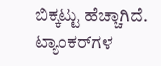ಬಿಕ್ಕಟ್ಟು ಹೆಚ್ಚಾಗಿದೆ. ಟ್ಯಾಂಕರ್‌ಗಳ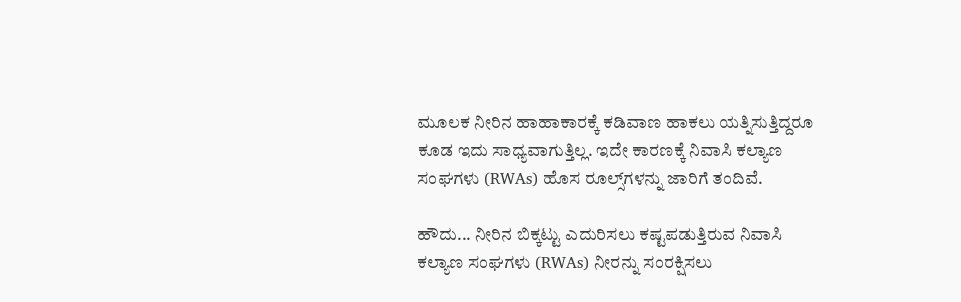ಮೂಲಕ ನೀರಿನ ಹಾಹಾಕಾರಕ್ಕೆ ಕಡಿವಾಣ ಹಾಕಲು ಯತ್ನಿಸುತ್ತಿದ್ದರೂ ಕೂಡ ಇದು ಸಾಧ್ಯವಾಗುತ್ತಿಲ್ಲ. ಇದೇ ಕಾರಣಕ್ಕೆ ನಿವಾಸಿ ಕಲ್ಯಾಣ ಸಂಘಗಳು (RWAs) ಹೊಸ ರೂಲ್ಸ್‌ಗಳನ್ನು ಜಾರಿಗೆ ತಂದಿವೆ.

ಹೌದು... ನೀರಿನ ಬಿಕ್ಕಟ್ಟು ಎದುರಿಸಲು ಕಷ್ಟಪಡುತ್ತಿರುವ ನಿವಾಸಿ ಕಲ್ಯಾಣ ಸಂಘಗಳು (RWAs) ನೀರನ್ನು ಸಂರಕ್ಷಿಸಲು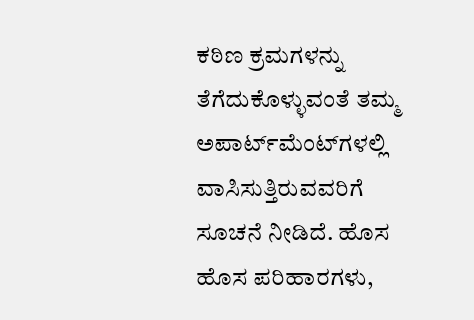ಕಠಿಣ ಕ್ರಮಗಳನ್ನು ತೆಗೆದುಕೊಳ್ಳುವಂತೆ ತಮ್ಮ ಅಪಾರ್ಟ್‌ಮೆಂಟ್‌ಗಳಲ್ಲಿ ವಾಸಿಸುತ್ತಿರುವವರಿಗೆ ಸೂಚನೆ ನೀಡಿದೆ. ಹೊಸ ಹೊಸ ಪರಿಹಾರಗಳು,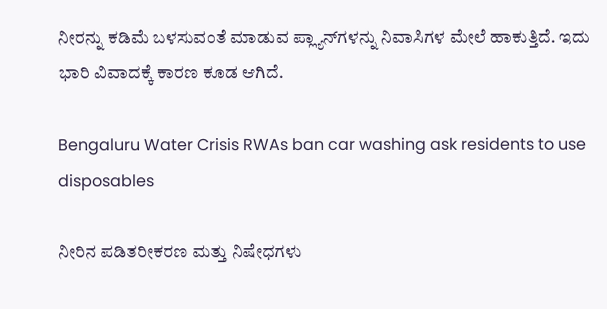ನೀರನ್ನು ಕಡಿಮೆ ಬಳಸುವಂತೆ ಮಾಡುವ ಪ್ಲ್ಯಾನ್‌ಗಳನ್ನು ನಿವಾಸಿಗಳ ಮೇಲೆ ಹಾಕುತ್ತಿದೆ. ಇದು ಭಾರಿ ವಿವಾದಕ್ಕೆ ಕಾರಣ ಕೂಡ ಆಗಿದೆ.

Bengaluru Water Crisis RWAs ban car washing ask residents to use disposables

ನೀರಿನ ಪಡಿತರೀಕರಣ ಮತ್ತು ನಿಷೇಧಗಳು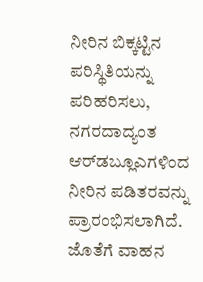ನೀರಿನ ಬಿಕ್ಕಟ್ಟಿನ ಪರಿಸ್ಥಿತಿಯನ್ನು ಪರಿಹರಿಸಲು, ನಗರದಾದ್ಯಂತ ಆರ್‌ಡಬ್ಲೂಎಗಳಿಂದ ನೀರಿನ ಪಡಿತರವನ್ನು ಪ್ರಾರಂಭಿಸಲಾಗಿದೆ. ಜೊತೆಗೆ ವಾಹನ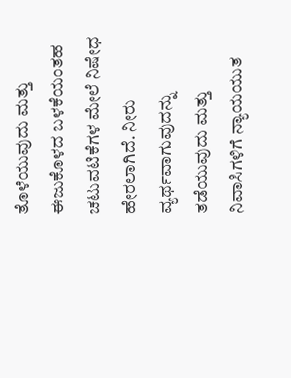ತೊಳೆಯುವುದು ಮತ್ತು ಈಜುಕೊಳದ ಬಳಕೆಯಂತಹ ಚಟುವಟಿಕೆಗಳ ಮೇಲೆ ನಿಷೇಧ ಹೇರಲಾಗಿದೆ. ನೀರು ವ್ಯರ್ಥವಾಗುವುದನ್ನು ತಡೆಯುವುದು ಮತ್ತು ನಿವಾಸಿಗಳಿಗೆ ನ್ಯಾಯಯುತ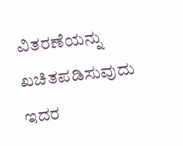ವಿತರಣೆಯನ್ನು ಖಚಿತಪಡಿಸುವುದು ಇದರ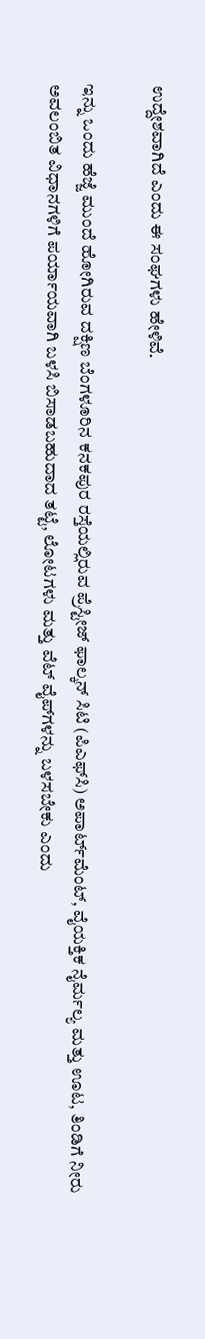ಉದ್ದೇಶವಾಗಿದೆ ಎಂದು ಈ ಸಂಘಗಳು ಹೇಳಿವೆ.

ಇನ್ನು ಒಂದು ಹೆಜ್ಜೆ ಮುಂದೆ ಹೋಗಿರುವ ದಕ್ಷಿಣ ಬೆಂಗಳೂರಿನ ಕನಕಪುರ ರಸ್ತೆಯಲ್ಲಿರುವ ಪ್ರೆಸ್ಟೀಜ್ ಫಾಲ್ಕನ್ ಸಿಟಿ (ಪಿಎಫ್‌ಸಿ) ಅಪಾರ್ಟ್‌ಮೆಂಟ್, ವೈಯಕ್ತಿಕ ನೈರ್ಮಲ್ಯ ಮತ್ತು ಊಟ, ತಿಂಡಿಗೆ ನೀರು ಅವಲಂಬಿತ ವಿಧಾನಗಳಿಗೆ ಪರ್ಯಾಯವಾಗಿ ಬಳಸಿ ಬಿಸಾಡಬಹುದಾದ ತಟ್ಟೆ, ಲೋಟಗಳು ಮತ್ತು ವೆಟ್ ವೈಪ್‌ಗಳನ್ನು ಬಳಸಬೇಕು ಎಂದು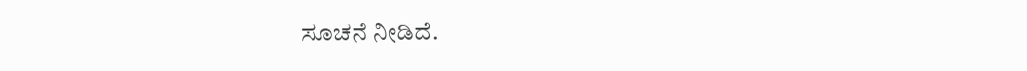ಸೂಚನೆ ನೀಡಿದೆ.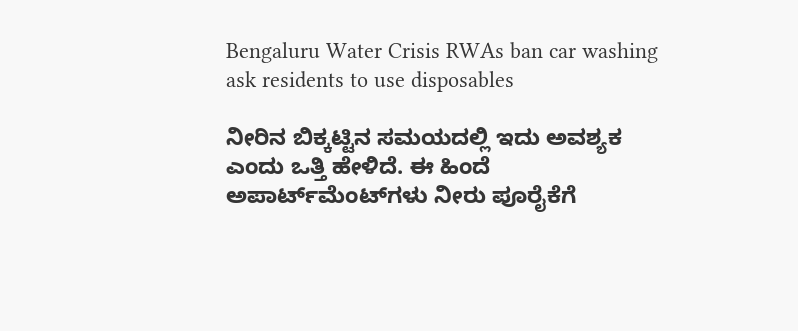Bengaluru Water Crisis RWAs ban car washing ask residents to use disposables

ನೀರಿನ ಬಿಕ್ಕಟ್ಟಿನ ಸಮಯದಲ್ಲಿ ಇದು ಅವಶ್ಯಕ ಎಂದು ಒತ್ತಿ ಹೇಳಿದೆ. ಈ ಹಿಂದೆ ಅಪಾರ್ಟ್‌ಮೆಂಟ್‌ಗಳು ನೀರು ಪೂರೈಕೆಗೆ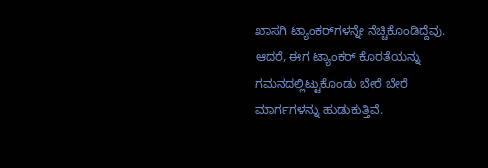ಖಾಸಗಿ ಟ್ಯಾಂಕರ್‌ಗಳನ್ನೇ ನೆಚ್ಚಿಕೊಂಡಿದ್ದೆವು. ಆದರೆ, ಈಗ ಟ್ಯಾಂಕರ್‌ ಕೊರತೆಯನ್ನು ಗಮನದಲ್ಲಿಟ್ಟುಕೊಂಡು ಬೇರೆ ಬೇರೆ ಮಾರ್ಗಗಳನ್ನು ಹುಡುಕುತ್ತಿವೆ.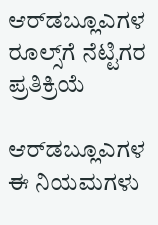ಆರ್‌ಡಬ್ಲೂಎಗಳ ರೂಲ್ಸ್‌ಗೆ ನೆಟ್ಟಿಗರ ಪ್ರತಿಕ್ರಿಯೆ

ಆರ್‌ಡಬ್ಲೂಎಗಳ ಈ ನಿಯಮಗಳು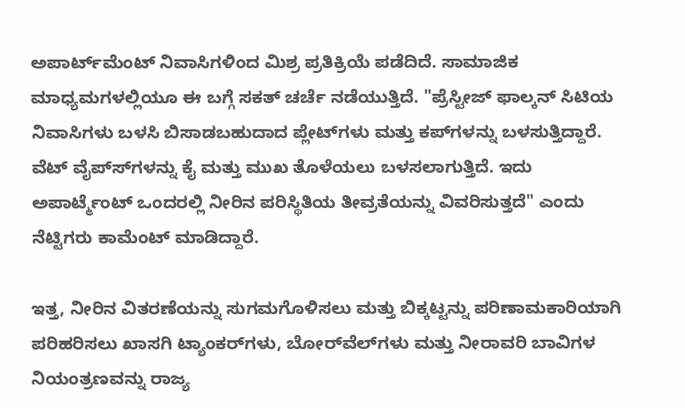ಅಪಾರ್ಟ್‌ಮೆಂಟ್ ನಿವಾಸಿಗಳಿಂದ ಮಿಶ್ರ ಪ್ರತಿಕ್ರಿಯೆ ಪಡೆದಿದೆ. ಸಾಮಾಜಿಕ ಮಾಧ್ಯಮಗಳಲ್ಲಿಯೂ ಈ ಬಗ್ಗೆ ಸಕತ್ ಚರ್ಚೆ ನಡೆಯುತ್ತಿದೆ. "ಪ್ರೆಸ್ಟೀಜ್ ಫಾಲ್ಕನ್ ಸಿಟಿಯ ನಿವಾಸಿಗಳು ಬಳಸಿ ಬಿಸಾಡಬಹುದಾದ ಪ್ಲೇಟ್‌ಗಳು ಮತ್ತು ಕಪ್‌ಗಳನ್ನು ಬಳಸುತ್ತಿದ್ದಾರೆ. ವೆಟ್ ವೈಪ್‌ಸ್‌ಗಳನ್ನು ಕೈ ಮತ್ತು ಮುಖ ತೊಳೆಯಲು ಬಳಸಲಾಗುತ್ತಿದೆ. ಇದು ಅಪಾರ್ಟ್ಮೆಂಟ್ ಒಂದರಲ್ಲಿ ನೀರಿನ ಪರಿಸ್ಥಿತಿಯ ತೀವ್ರತೆಯನ್ನು ವಿವರಿಸುತ್ತದೆ" ಎಂದು ನೆಟ್ಟಿಗರು ಕಾಮೆಂಟ್ ಮಾಡಿದ್ದಾರೆ.

ಇತ್ತ, ನೀರಿನ ವಿತರಣೆಯನ್ನು ಸುಗಮಗೊಳಿಸಲು ಮತ್ತು ಬಿಕ್ಕಟ್ಟನ್ನು ಪರಿಣಾಮಕಾರಿಯಾಗಿ ಪರಿಹರಿಸಲು ಖಾಸಗಿ ಟ್ಯಾಂಕರ್‌ಗಳು, ಬೋರ್‌ವೆಲ್‌ಗಳು ಮತ್ತು ನೀರಾವರಿ ಬಾವಿಗಳ ನಿಯಂತ್ರಣವನ್ನು ರಾಜ್ಯ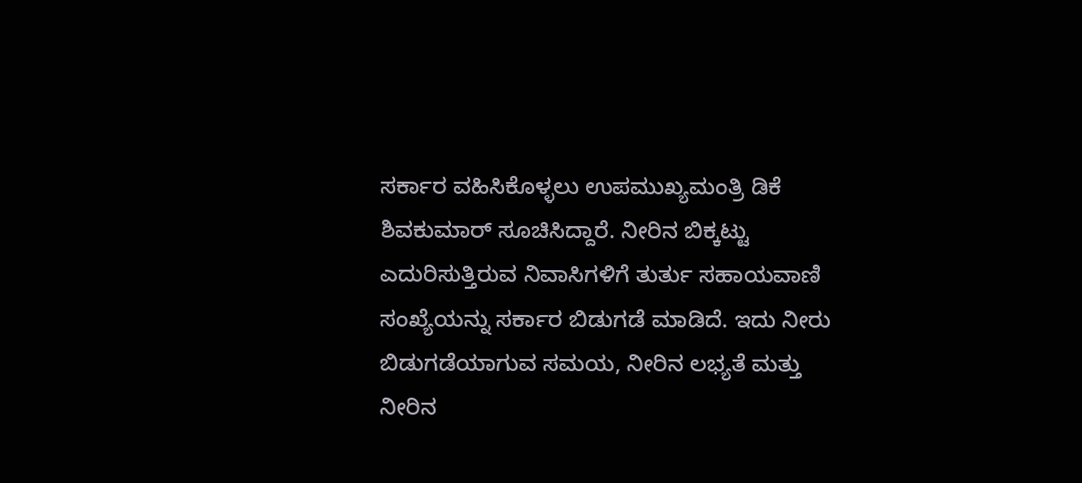ಸರ್ಕಾರ ವಹಿಸಿಕೊಳ್ಳಲು ಉಪಮುಖ್ಯಮಂತ್ರಿ ಡಿಕೆ ಶಿವಕುಮಾರ್ ಸೂಚಿಸಿದ್ದಾರೆ. ನೀರಿನ ಬಿಕ್ಕಟ್ಟು ಎದುರಿಸುತ್ತಿರುವ ನಿವಾಸಿಗಳಿಗೆ ತುರ್ತು ಸಹಾಯವಾಣಿ ಸಂಖ್ಯೆಯನ್ನು ಸರ್ಕಾರ ಬಿಡುಗಡೆ ಮಾಡಿದೆ. ಇದು ನೀರು ಬಿಡುಗಡೆಯಾಗುವ ಸಮಯ, ನೀರಿನ ಲಭ್ಯತೆ ಮತ್ತು ನೀರಿನ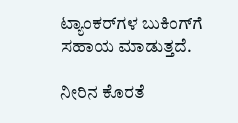ಟ್ಯಾಂಕರ್‌ಗಳ ಬುಕಿಂಗ್‌ಗೆ ಸಹಾಯ ಮಾಡುತ್ತದೆ.

ನೀರಿನ ಕೊರತೆ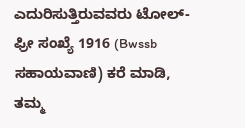ಎದುರಿಸುತ್ತಿರುವವರು ಟೋಲ್-ಫ್ರೀ ಸಂಖ್ಯೆ 1916 (Bwssb ಸಹಾಯವಾಣಿ) ಕರೆ ಮಾಡಿ, ತಮ್ಮ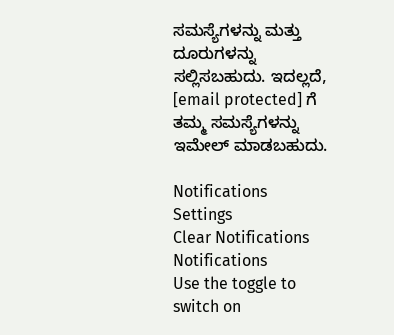ಸಮಸ್ಯೆಗಳನ್ನು ಮತ್ತು ದೂರುಗಳನ್ನು ಸಲ್ಲಿಸಬಹುದು. ಇದಲ್ಲದೆ, [email protected] ಗೆ ತಮ್ಮ ಸಮಸ್ಯೆಗಳನ್ನು ಇಮೇಲ್ ಮಾಡಬಹುದು.

Notifications
Settings
Clear Notifications
Notifications
Use the toggle to switch on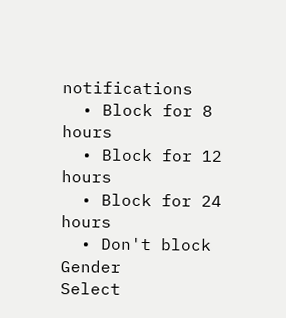notifications
  • Block for 8 hours
  • Block for 12 hours
  • Block for 24 hours
  • Don't block
Gender
Select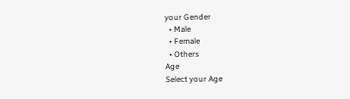your Gender
  • Male
  • Female
  • Others
Age
Select your Age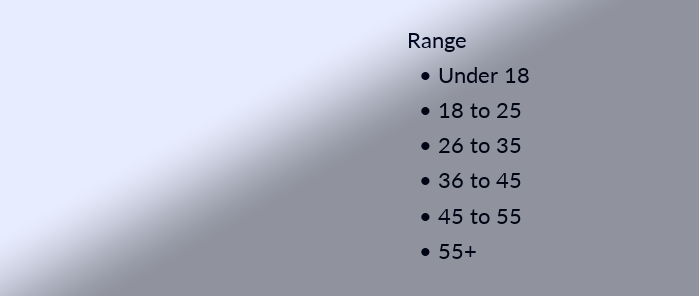Range
  • Under 18
  • 18 to 25
  • 26 to 35
  • 36 to 45
  • 45 to 55
  • 55+